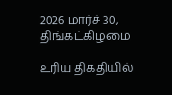2026 மார்ச் 30, திங்கட்கிழமை

உரிய திகதியில்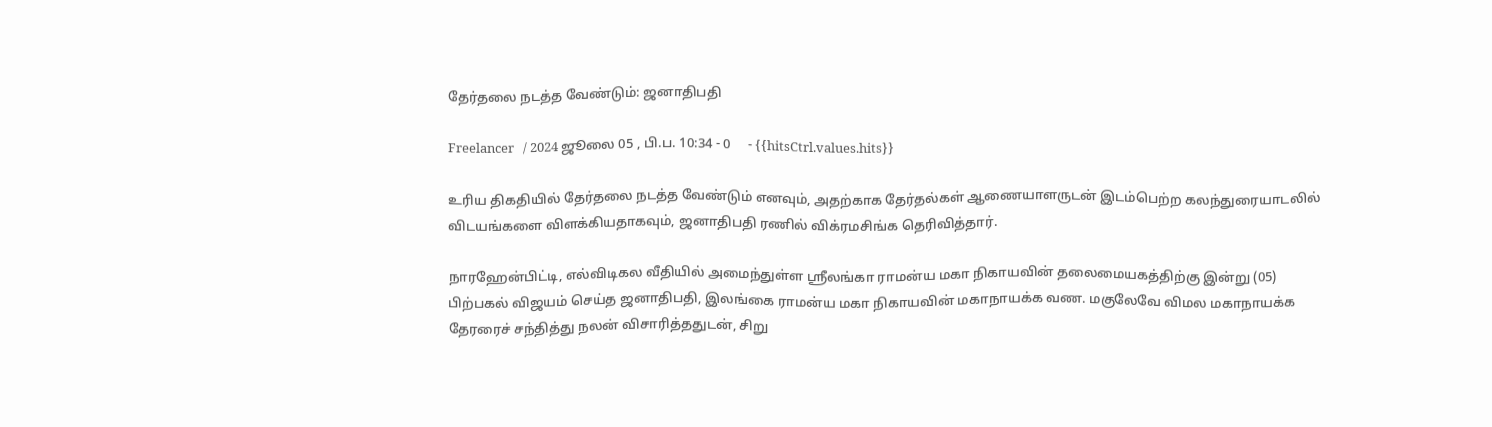தேர்தலை நடத்த வேண்டும்: ஜனாதிபதி

Freelancer   / 2024 ஜூலை 05 , பி.ப. 10:34 - 0     - {{hitsCtrl.values.hits}}

உரிய திகதியில் தேர்தலை நடத்த வேண்டும் எனவும், அதற்காக தேர்தல்கள் ஆணையாளருடன் இடம்பெற்ற கலந்துரையாடலில் விடயங்களை விளக்கியதாகவும், ஜனாதிபதி ரணில் விக்ரமசிங்க தெரிவித்தார்.

நாரஹேன்பிட்டி, எல்விடிகல வீதியில் அமைந்துள்ள ஸ்ரீலங்கா ராமன்ய மகா நிகாயவின் தலைமையகத்திற்கு இன்று (05) பிற்பகல் விஜயம் செய்த ஜனாதிபதி, இலங்கை ராமன்ய மகா நிகாயவின் மகாநாயக்க வண. மகுலேவே விமல மகாநாயக்க தேரரைச் சந்தித்து நலன் விசாரித்ததுடன், சிறு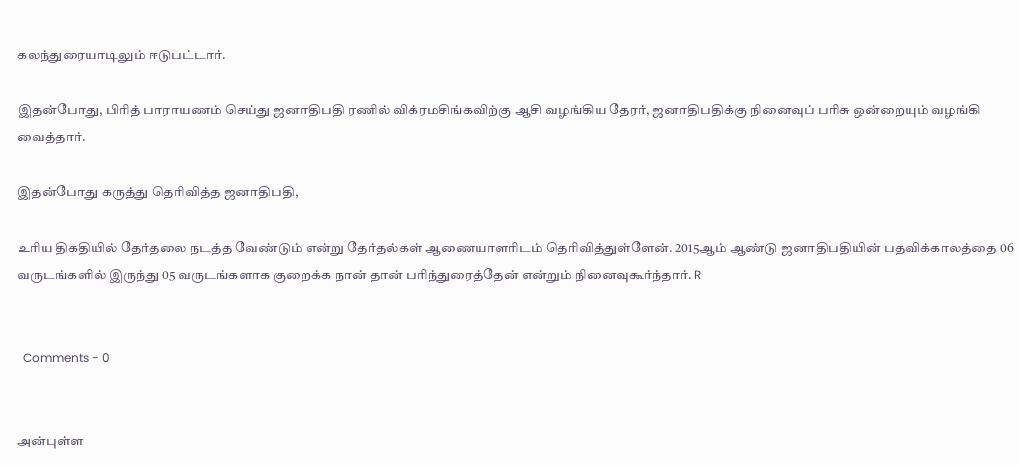கலந்துரையாடிலும் ஈடுபட்டார்.

இதன்போது, பிரித் பாராயணம் செய்து ஜனாதிபதி ரணில் விக்ரமசிங்கவிற்கு ஆசி வழங்கிய தேரர், ஜனாதிபதிக்கு நினைவுப் பரிசு ஒன்றையும் வழங்கி வைத்தார்.

இதன்போது கருத்து தெரிவித்த ஜனாதிபதி,

உரிய திகதியில் தேர்தலை நடத்த வேண்டும் என்று தேர்தல்கள் ஆணையாளரிடம் தெரிவித்துள்ளேன். 2015ஆம் ஆண்டு ஜனாதிபதியின் பதவிக்காலத்தை 06 வருடங்களில் இருந்து 05 வருடங்களாக குறைக்க நான் தான் பரிந்துரைத்தேன் என்றும் நினைவுகூர்ந்தார். R


  Comments - 0


அன்புள்ள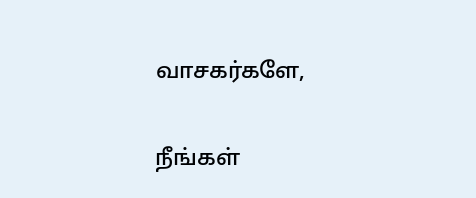வாசகர்களே,

நீங்கள்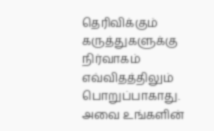தெரிவிக்கும் கருத்துகளுக்கு நிர்வாகம் எவ்விதத்திலும் பொறுப்பாகாது. அவை உங்களின்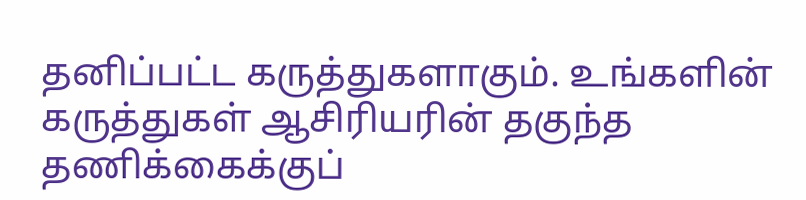தனிப்பட்ட கருத்துகளாகும். உங்களின் கருத்துகள் ஆசிரியரின் தகுந்த தணிக்கைக்குப்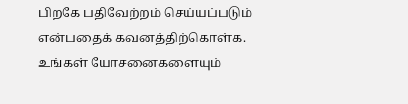பிறகே பதிவேற்றம் செய்யப்படும் என்பதைக் கவனத்திற்கொள்க. உங்கள் யோசனைகளையும்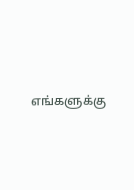எங்களுக்கு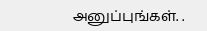அனுப்புங்கள். .